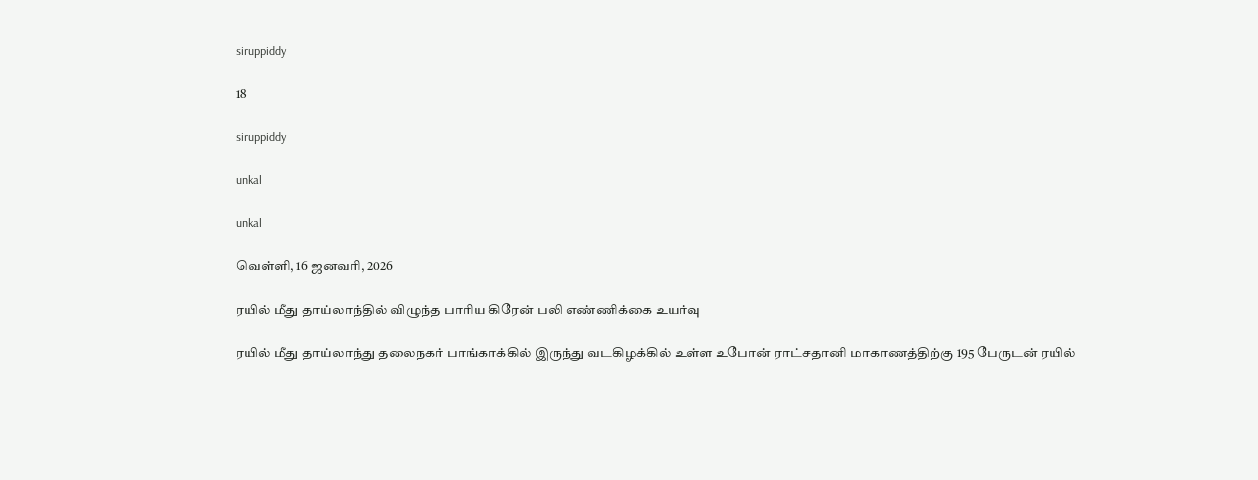siruppiddy

18

siruppiddy

unkal

unkal

வெள்ளி, 16 ஜனவரி, 2026

ரயில் மீது தாய்லாந்தில் விழுந்த பாரிய கிரேன் பலி எண்ணிக்கை உயர்வு

ரயில் மீது தாய்லாந்து தலைநகர் பாங்காக்கில் இருந்து வடகிழக்கில் உள்ள உபோன் ராட்சதானி மாகாணத்திற்கு 195 பேருடன் ரயில்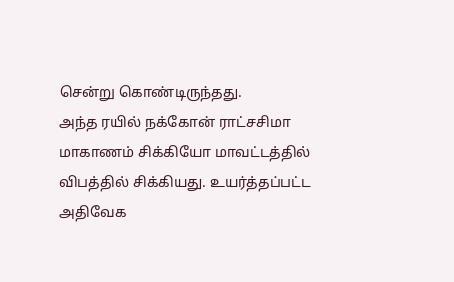சென்று கொண்டிருந்தது.
அந்த ரயில் நக்கோன் ராட்சசிமா மாகாணம் சிக்கியோ மாவட்டத்தில் விபத்தில் சிக்கியது. உயர்த்தப்பட்ட அதிவேக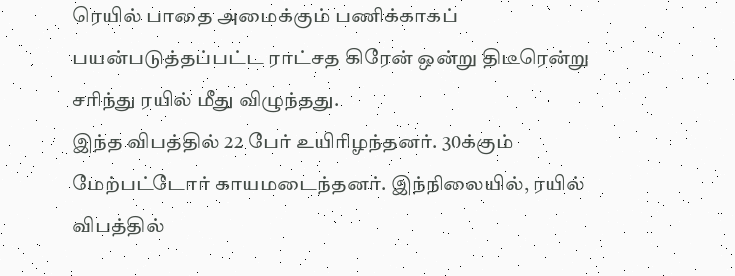ரெயில் பாதை அமைக்கும் பணிக்காகப் பயன்படுத்தப்பட்ட ராட்சத கிரேன் ஒன்று திடீரென்று
சரிந்து ரயில் மீது விழுந்தது.
இந்த விபத்தில் 22 பேர் உயிரிழந்தனர். 30க்கும் மேற்பட்டோர் காயமடைந்தனர். இந்நிலையில், ரயில் விபத்தில்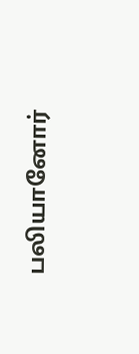பலியானோர்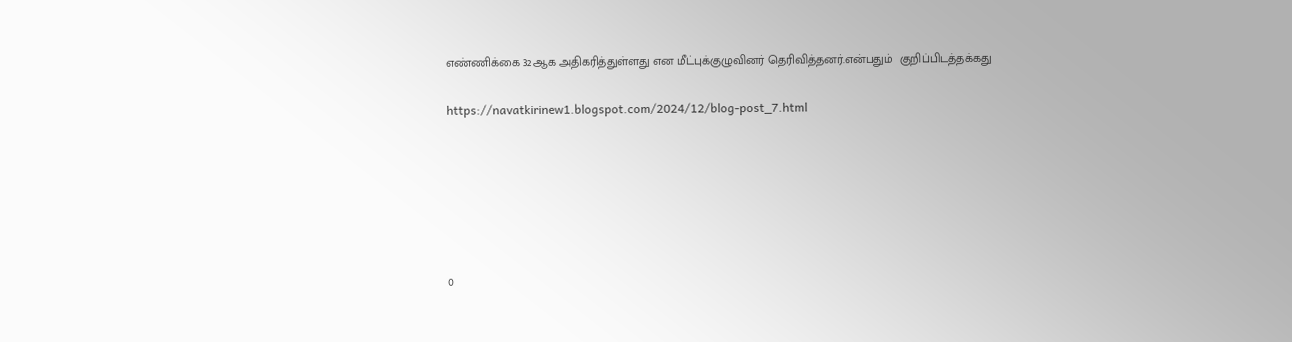எண்ணிக்கை 32ஆக அதிகரித்துள்ளது என மீட்புக்குழுவினர் தெரிவித்தனர்.என்பதும்  குறிப்பிடத்தக்கது

https://navatkirinew1.blogspot.com/2024/12/blog-post_7.html






0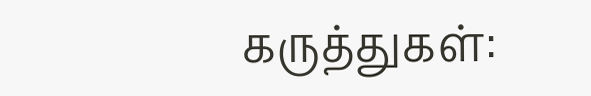கருத்துகள்: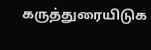கருத்துரையிடுக